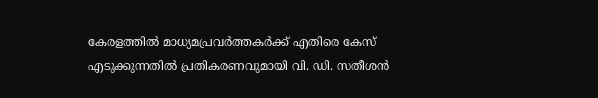കേരളത്തില്‍ മാധ്യമപ്രവര്‍ത്തകര്‍ക്ക് എതിരെ കേസ് എടുക്കുന്നതില്‍ പ്രതികരണവുമായി വി. ഡി. സതീശന്‍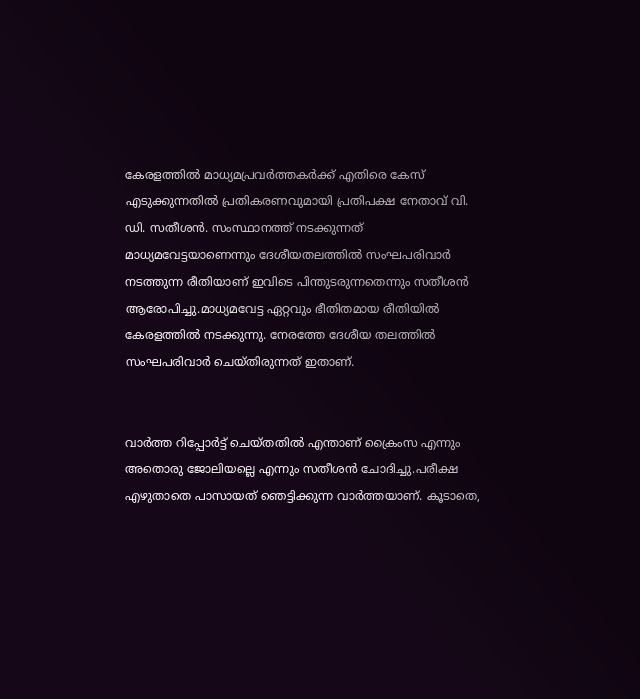കേരളത്തില്‍ മാധ്യമപ്രവര്‍ത്തകര്‍ക്ക് എതിരെ കേസ് എടുക്കുന്നതില്‍ പ്രതികരണവുമായി പ്രതിപക്ഷ നേതാവ് വി. ഡി. സതീശന്‍. സംസ്ഥാനത്ത് നടക്കുന്നത് മാധ്യമവേട്ടയാണെന്നും ദേശീയതലത്തില്‍ സംഘപരിവാര്‍ നടത്തുന്ന രീതിയാണ് ഇവിടെ പിന്തുടരുന്നതെന്നും സതീശന്‍ ആരോപിച്ചു.മാധ്യമവേട്ട ഏറ്റവും ഭീതിതമായ രീതിയില്‍ കേരളത്തില്‍ നടക്കുന്നു. നേരത്തേ ദേശീയ തലത്തില്‍ സംഘപരിവാര്‍ ചെയ്തിരുന്നത് ഇതാണ്.


വാര്‍ത്ത റിപ്പോര്‍ട്ട് ചെയ്തതില്‍ എന്താണ് ക്രൈംസ എന്നും അതൊരു ജോലിയല്ലെ എന്നും സതീശന്‍ ചോദിച്ചു.പരീക്ഷ എഴുതാതെ പാസായത് ഞെട്ടിക്കുന്ന വാര്‍ത്തയാണ്. കൂടാതെ,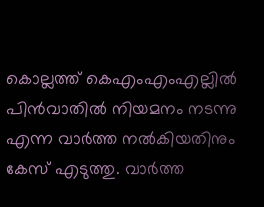കൊല്ലത്ത് കെഎംഎംഎല്ലില്‍ പിന്‍വാതില്‍ നിയമനം നടന്നു എന്ന വാര്‍ത്ത നല്‍കിയതിനും കേസ് എടുത്തു. വാര്‍ത്ത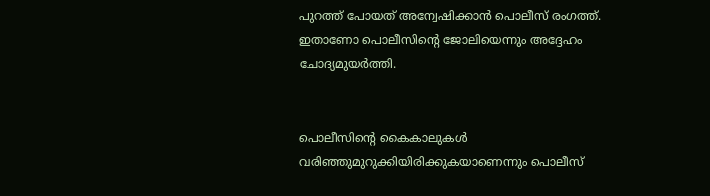പുറത്ത് പോയത് അന്വേഷിക്കാന്‍ പൊലീസ് രംഗത്ത്. ഇതാണോ പൊലീസിന്റെ ജോലിയെന്നും അദ്ദേഹം ചോദ്യമുയര്‍ത്തി.


പൊലീസിന്റെ കൈകാലുകള്‍ വരിഞ്ഞുമുറുക്കിയിരിക്കുകയാണെന്നും പൊലീസ്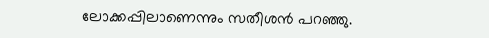ലോക്കപ്പിലാണെന്നും സതീശന്‍ പറഞ്ഞു.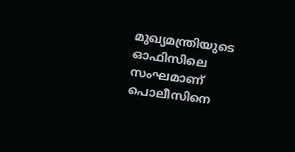മുഖ്യമന്ത്രിയുടെ ഓഫിസിലെ സംഘമാണ് പൊലീസിനെ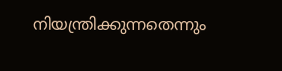നിയന്ത്രിക്കുന്നതെന്നും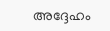അദ്ദേഹം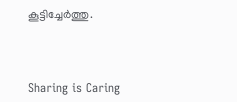കൂട്ടിച്ചേര്‍ത്തു.



Sharing is Caring